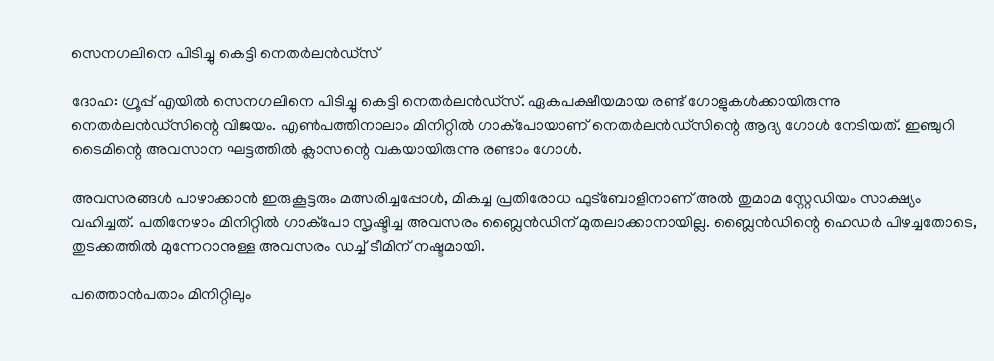സെനഗലിനെ പിടിച്ചു കെട്ടി നെതര്‍ലന്‍ഡ്‌സ്

ദോഹ: ഗ്രൂപ്പ് എയില്‍ സെനഗലിനെ പിടിച്ചു കെട്ടി നെതര്‍ലന്‍ഡ്‌സ്. ഏകപക്ഷീയമായ രണ്ട് ഗോളുകള്‍ക്കായിരുന്നു നെതര്‍ലന്‍ഡ്‌സിന്റെ വിജയം. എണ്‍പത്തിനാലാം മിനിറ്റില്‍ ഗാക്‌പോയാണ് നെതര്‍ലന്‍ഡ്‌സിന്റെ ആദ്യ ഗോള്‍ നേടിയത്. ഇഞ്ചുറി ടൈമിന്റെ അവസാന ഘട്ടത്തില്‍ ക്ലാസന്റെ വകയായിരുന്നു രണ്ടാം ഗോള്‍.

അവസരങ്ങള്‍ പാഴാക്കാന്‍ ഇരുകൂട്ടരും മത്സരിച്ചപ്പോള്‍, മികച്ച പ്രതിരോധ ഫുട്‌ബോളിനാണ് അല്‍ തുമാമ സ്റ്റേഡിയം സാക്ഷ്യം വഹിച്ചത്. പതിനേഴാം മിനിറ്റില്‍ ഗാക്‌പോ സൃഷ്ടിച്ച അവസരം ബ്ലൈന്‍ഡിന് മുതലാക്കാനായില്ല. ബ്ലൈന്‍ഡിന്റെ ഹെഡര്‍ പിഴച്ചതോടെ, തുടക്കത്തില്‍ മുന്നേറാനുള്ള അവസരം ഡച്ച് ടീമിന് നഷ്ടമായി.

പത്തൊന്‍പതാം മിനിറ്റിലും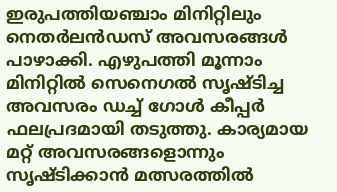ഇരുപത്തിയഞ്ചാം മിനിറ്റിലും നെതര്‍ലന്‍ഡസ് അവസരങ്ങള്‍ പാഴാക്കി. എഴുപത്തി മൂന്നാം മിനിറ്റില്‍ സെനെഗല്‍ സൃഷ്ടിച്ച അവസരം ഡച്ച് ഗോള്‍ കീപ്പര്‍ ഫലപ്രദമായി തടുത്തു. കാര്യമായ മറ്റ് അവസരങ്ങളൊന്നും സൃഷ്ടിക്കാന്‍ മത്സരത്തില്‍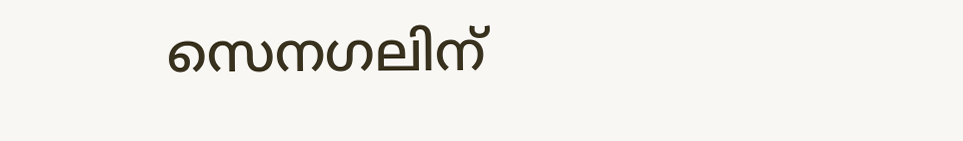സെനഗലിന്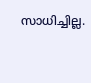സാധിച്ചില്ല.